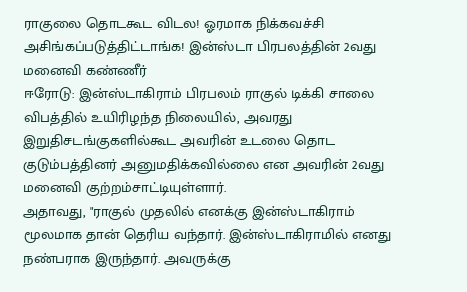ராகுலை தொடகூட விடல! ஓரமாக நிக்கவச்சி அசிங்கப்படுத்திட்டாங்க! இன்ஸ்டா பிரபலத்தின் 2வது மனைவி கண்ணீர்
ஈரோடு: இன்ஸ்டாகிராம் பிரபலம் ராகுல் டிக்கி சாலை விபத்தில் உயிரிழந்த நிலையில், அவரது இறுதிசடங்குகளில்கூட அவரின் உடலை தொட குடும்பத்தினர் அனுமதிக்கவில்லை என அவரின் 2வது மனைவி குற்றம்சாட்டியுள்ளார்.
அதாவது, "ராகுல் முதலில் எனக்கு இன்ஸ்டாகிராம் மூலமாக தான் தெரிய வந்தார். இன்ஸ்டாகிராமில் எனது நண்பராக இருந்தார். அவருக்கு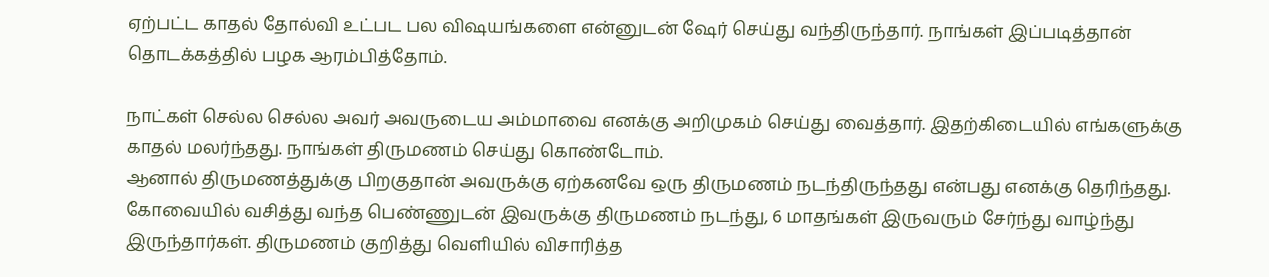ஏற்பட்ட காதல் தோல்வி உட்பட பல விஷயங்களை என்னுடன் ஷேர் செய்து வந்திருந்தார். நாங்கள் இப்படித்தான் தொடக்கத்தில் பழக ஆரம்பித்தோம்.

நாட்கள் செல்ல செல்ல அவர் அவருடைய அம்மாவை எனக்கு அறிமுகம் செய்து வைத்தார். இதற்கிடையில் எங்களுக்கு காதல் மலர்ந்தது. நாங்கள் திருமணம் செய்து கொண்டோம்.
ஆனால் திருமணத்துக்கு பிறகுதான் அவருக்கு ஏற்கனவே ஒரு திருமணம் நடந்திருந்தது என்பது எனக்கு தெரிந்தது. கோவையில் வசித்து வந்த பெண்ணுடன் இவருக்கு திருமணம் நடந்து, 6 மாதங்கள் இருவரும் சேர்ந்து வாழ்ந்து இருந்தார்கள். திருமணம் குறித்து வெளியில் விசாரித்த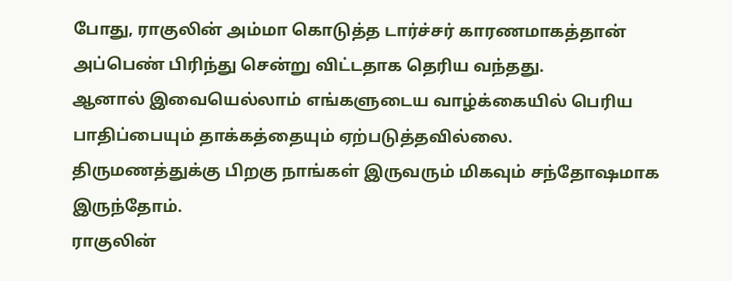போது, ராகுலின் அம்மா கொடுத்த டார்ச்சர் காரணமாகத்தான் அப்பெண் பிரிந்து சென்று விட்டதாக தெரிய வந்தது.
ஆனால் இவையெல்லாம் எங்களுடைய வாழ்க்கையில் பெரிய பாதிப்பையும் தாக்கத்தையும் ஏற்படுத்தவில்லை. திருமணத்துக்கு பிறகு நாங்கள் இருவரும் மிகவும் சந்தோஷமாக இருந்தோம்.
ராகுலின்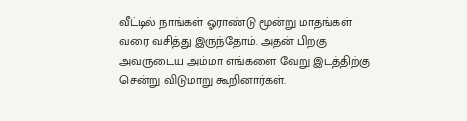வீட்டில் நாங்கள் ஓராண்டு மூன்று மாதங்கள் வரை வசித்து இருந்தோம். அதன் பிறகு அவருடைய அம்மா எங்களை வேறு இடத்திற்கு சென்று விடுமாறு கூறினார்கள்.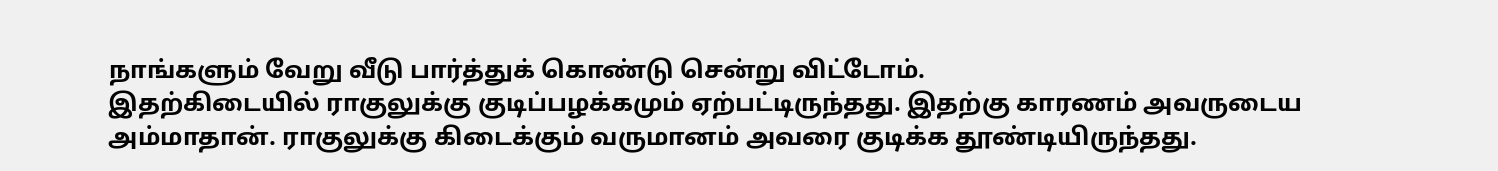நாங்களும் வேறு வீடு பார்த்துக் கொண்டு சென்று விட்டோம்.
இதற்கிடையில் ராகுலுக்கு குடிப்பழக்கமும் ஏற்பட்டிருந்தது. இதற்கு காரணம் அவருடைய அம்மாதான். ராகுலுக்கு கிடைக்கும் வருமானம் அவரை குடிக்க தூண்டியிருந்தது.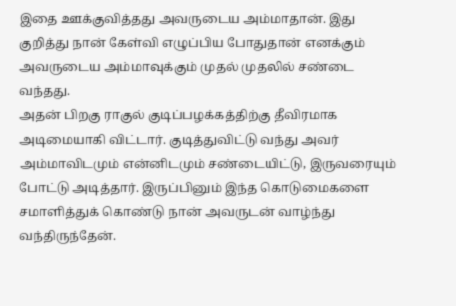இதை ஊக்குவித்தது அவருடைய அம்மாதான். இது குறித்து நான் கேள்வி எழுப்பிய போதுதான் எனக்கும் அவருடைய அம்மாவுக்கும் முதல் முதலில் சண்டை வந்தது.
அதன் பிறகு ராகுல் குடிப்பழக்கத்திற்கு தீவிரமாக அடிமையாகி விட்டார். குடித்துவிட்டு வந்து அவர் அம்மாவிடமும் என்னிடமும் சண்டையிட்டு, இருவரையும் போட்டு அடித்தார். இருப்பினும் இந்த கொடுமைகளை சமாளித்துக் கொண்டு நான் அவருடன் வாழ்ந்து வந்திருந்தேன்.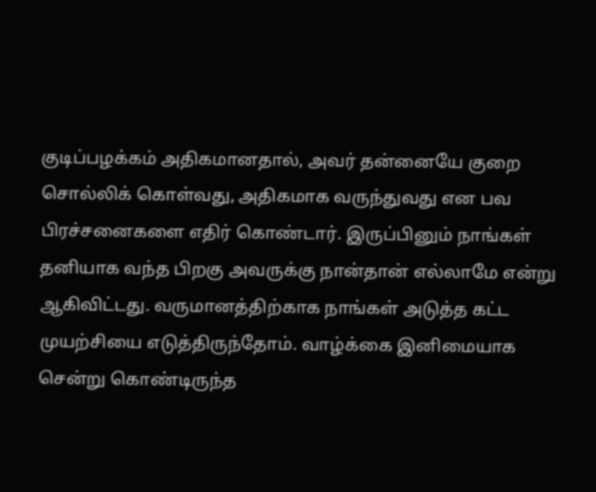குடிப்பழக்கம் அதிகமானதால், அவர் தன்னையே குறை சொல்லிக் கொள்வது, அதிகமாக வருந்துவது என பவ பிரச்சனைகளை எதிர் கொண்டார். இருப்பினும் நாங்கள் தனியாக வந்த பிறகு அவருக்கு நான்தான் எல்லாமே என்று ஆகிவிட்டது. வருமானத்திற்காக நாங்கள் அடுத்த கட்ட முயற்சியை எடுத்திருந்தோம். வாழ்க்கை இனிமையாக சென்று கொண்டிருந்த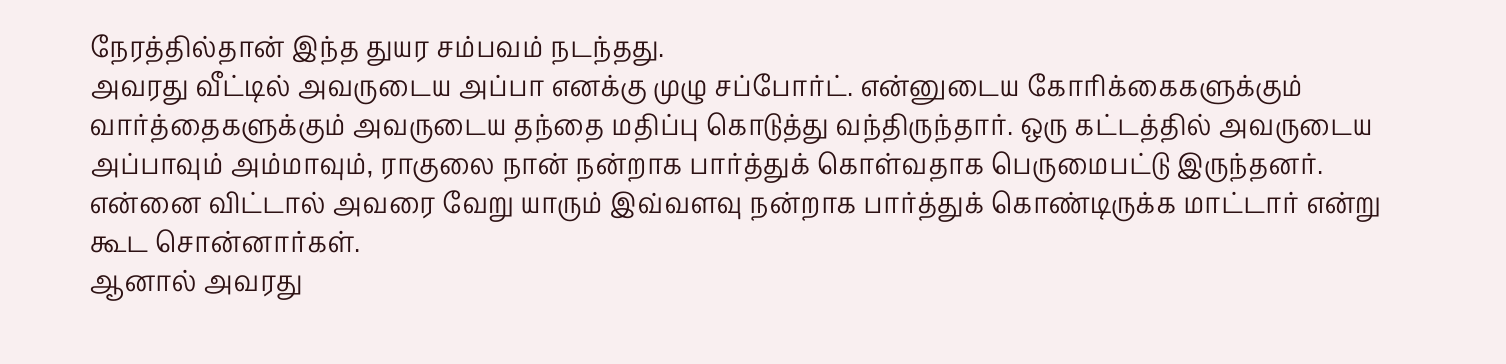நேரத்தில்தான் இந்த துயர சம்பவம் நடந்தது.
அவரது வீட்டில் அவருடைய அப்பா எனக்கு முழு சப்போர்ட். என்னுடைய கோரிக்கைகளுக்கும் வார்த்தைகளுக்கும் அவருடைய தந்தை மதிப்பு கொடுத்து வந்திருந்தார். ஒரு கட்டத்தில் அவருடைய அப்பாவும் அம்மாவும், ராகுலை நான் நன்றாக பார்த்துக் கொள்வதாக பெருமைபட்டு இருந்தனர். என்னை விட்டால் அவரை வேறு யாரும் இவ்வளவு நன்றாக பார்த்துக் கொண்டிருக்க மாட்டார் என்று கூட சொன்னார்கள்.
ஆனால் அவரது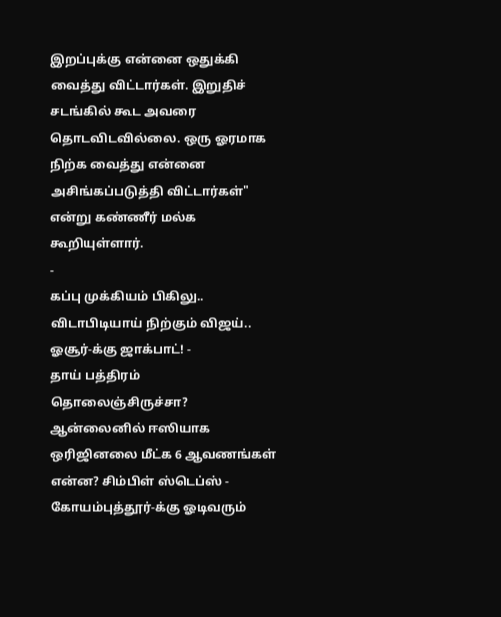இறப்புக்கு என்னை ஒதுக்கி வைத்து விட்டார்கள். இறுதிச் சடங்கில் கூட அவரை தொடவிடவில்லை. ஒரு ஓரமாக நிற்க வைத்து என்னை அசிங்கப்படுத்தி விட்டார்கள்" என்று கண்ணீர் மல்க கூறியுள்ளார்.
-
கப்பு முக்கியம் பிகிலு.. விடாபிடியாய் நிற்கும் விஜய்.. ஓசூர்-க்கு ஜாக்பாட்! -
தாய் பத்திரம் தொலைஞ்சிருச்சா? ஆன்லைனில் ஈஸியாக ஒரிஜினலை மீட்க 6 ஆவணங்கள் என்ன? சிம்பிள் ஸ்டெப்ஸ் -
கோயம்புத்தூர்-க்கு ஓடிவரும்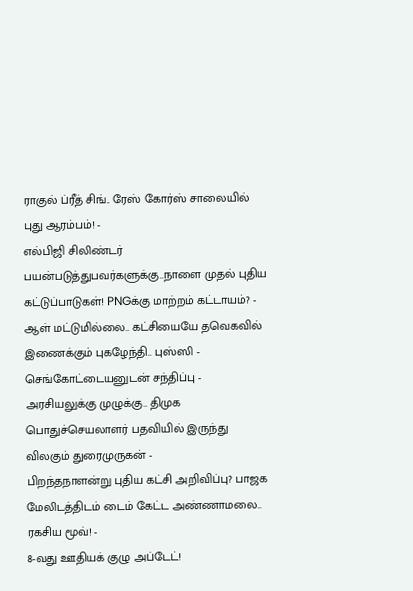ராகுல் ப்ரீத் சிங்.. ரேஸ் கோர்ஸ் சாலையில் புது ஆரம்பம்! -
எல்பிஜி சிலிண்டர் பயன்படுத்துபவர்களுக்கு..நாளை முதல் புதிய கட்டுப்பாடுகள்! PNGக்கு மாற்றம் கட்டாயம்? -
ஆள் மட்டுமில்லை.. கட்சியையே தவெகவில் இணைக்கும் புகழேந்தி.. புஸ்ஸி - செங்கோட்டையனுடன் சந்திப்பு -
அரசியலுக்கு முழுக்கு.. திமுக பொதுச்செயலாளர் பதவியில் இருந்து விலகும் துரைமுருகன் -
பிறந்தநாளன்று புதிய கட்சி அறிவிப்பு? பாஜக மேலிடத்திடம் டைம் கேட்ட அண்ணாமலை.. ரகசிய மூவ்! -
8-வது ஊதியக் குழு அப்டேட்!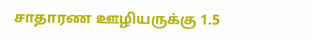சாதாரண ஊழியருக்கு 1.5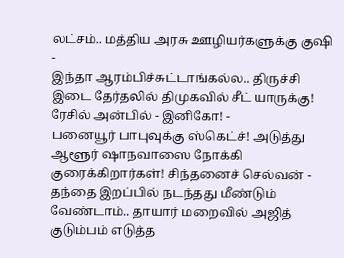லட்சம்.. மத்திய அரசு ஊழியர்களுக்கு குஷி -
இந்தா ஆரம்பிச்சுட்டாங்கல்ல.. திருச்சி இடை தேர்தலில் திமுகவில் சீட் யாருக்கு! ரேசில் அன்பில் - இனிகோ! -
பனையூர் பாபுவுக்கு ஸ்கெட்ச்! அடுத்து ஆளூர் ஷாநவாஸை நோக்கி குரைக்கிறார்கள்! சிந்தனைச் செல்வன் -
தந்தை இறப்பில் நடந்தது மீண்டும் வேண்டாம்.. தாயார் மறைவில் அஜித் குடும்பம் எடுத்த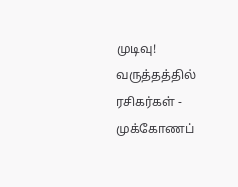முடிவு! வருத்தத்தில் ரசிகர்கள் -
முக்கோணப்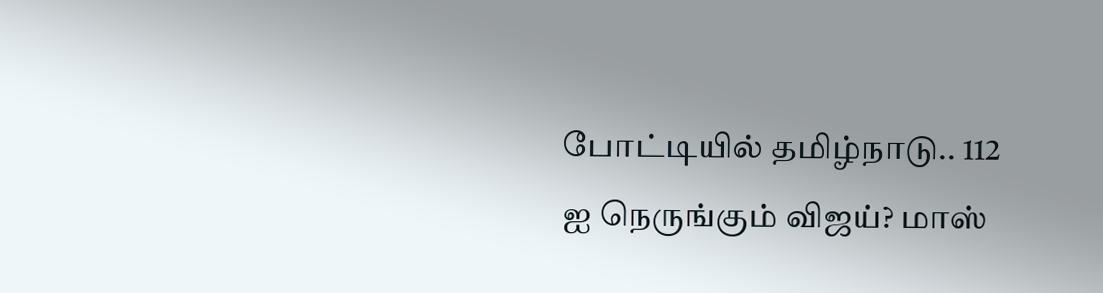போட்டியில் தமிழ்நாடு.. 112 ஐ நெருங்கும் விஜய்? மாஸ்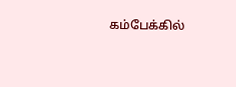கம்பேக்கில்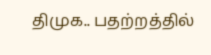திமுக.. பதற்றத்தில்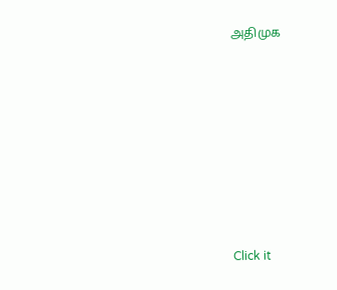அதிமுக












Click it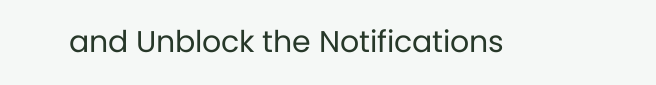and Unblock the Notifications